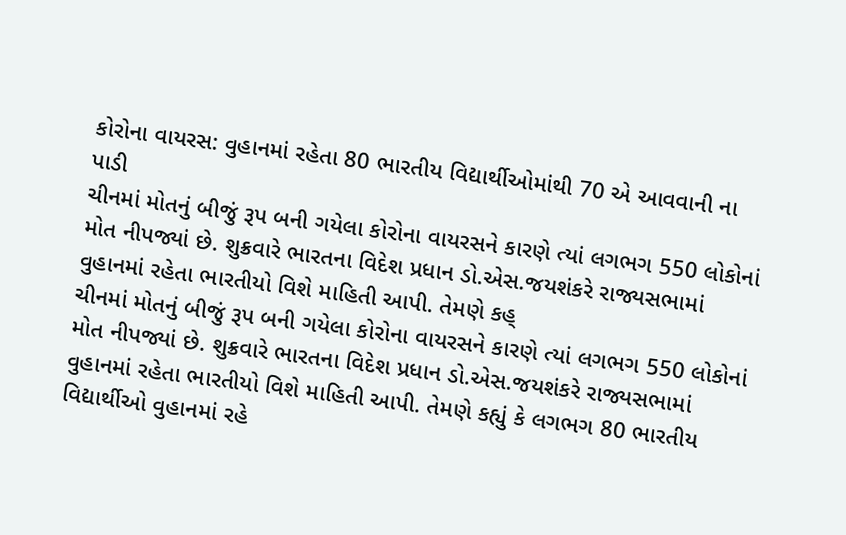કોરોના વાયરસ: વુહાનમાં રહેતા 80 ભારતીય વિદ્યાર્થીઓમાંથી 70 એ આવવાની ના પાડી
ચીનમાં મોતનું બીજું રૂપ બની ગયેલા કોરોના વાયરસને કારણે ત્યાં લગભગ 550 લોકોનાં મોત નીપજ્યાં છે. શુક્રવારે ભારતના વિદેશ પ્રધાન ડો.એસ.જયશંકરે રાજ્યસભામાં વુહાનમાં રહેતા ભારતીયો વિશે માહિતી આપી. તેમણે કહ્
ચીનમાં મોતનું બીજું રૂપ બની ગયેલા કોરોના વાયરસને કારણે ત્યાં લગભગ 550 લોકોનાં મોત નીપજ્યાં છે. શુક્રવારે ભારતના વિદેશ પ્રધાન ડો.એસ.જયશંકરે રાજ્યસભામાં વુહાનમાં રહેતા ભારતીયો વિશે માહિતી આપી. તેમણે કહ્યું કે લગભગ 80 ભારતીય વિદ્યાર્થીઓ વુહાનમાં રહે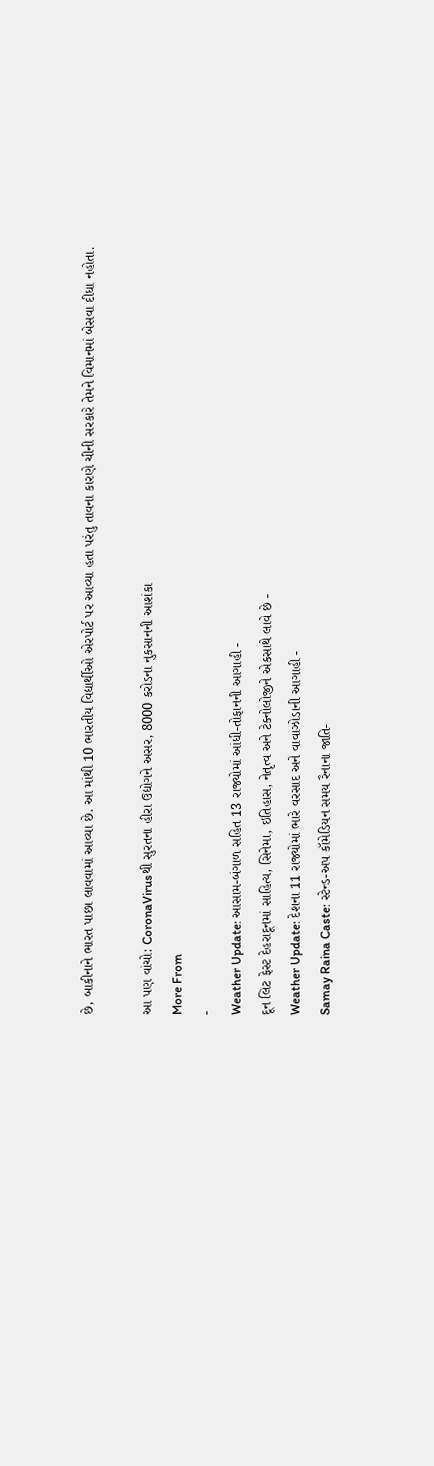છે, બાકીનાને ભારત પાછા લાવવામાં આવ્યા છે. આ માંથી 10 ભારતીય વિદ્યાર્થીઓ એરપોર્ટ પર આવ્યા હતા પરંતુ તાવના કારણે ચીની સરકારે તેમને વિમાનમાં બેસવા દીધા નહોતા.

આ પણ વાંચો: CoronaVirusથી સુરતના હીરા ઉદ્યોગને અસર, 8000 કરોડના નુકસાનની આશંકા
More From
-
Weather Update: આસામ-બંગાળ સહિત 13 રાજ્યોમાં આંધી-તોફાનની આગાહી -
દૂન લિટ ફેસ્ટ દેહરાદૂનમાં સાહિત્ય, સિનેમા, ઇતિહાસ, નેતૃત્વ અને ટેક્નોલોજીને એકસાથે લાવે છે -
Weather Update: દેશના 11 રાજ્યોમાં ભારે વરસાદ અને વાવાઝોડાની આગાહી -
Samay Raina Caste: સ્ટેન્ડ-અપ કૉમેડિયન સમય રૈનાના જાતિ-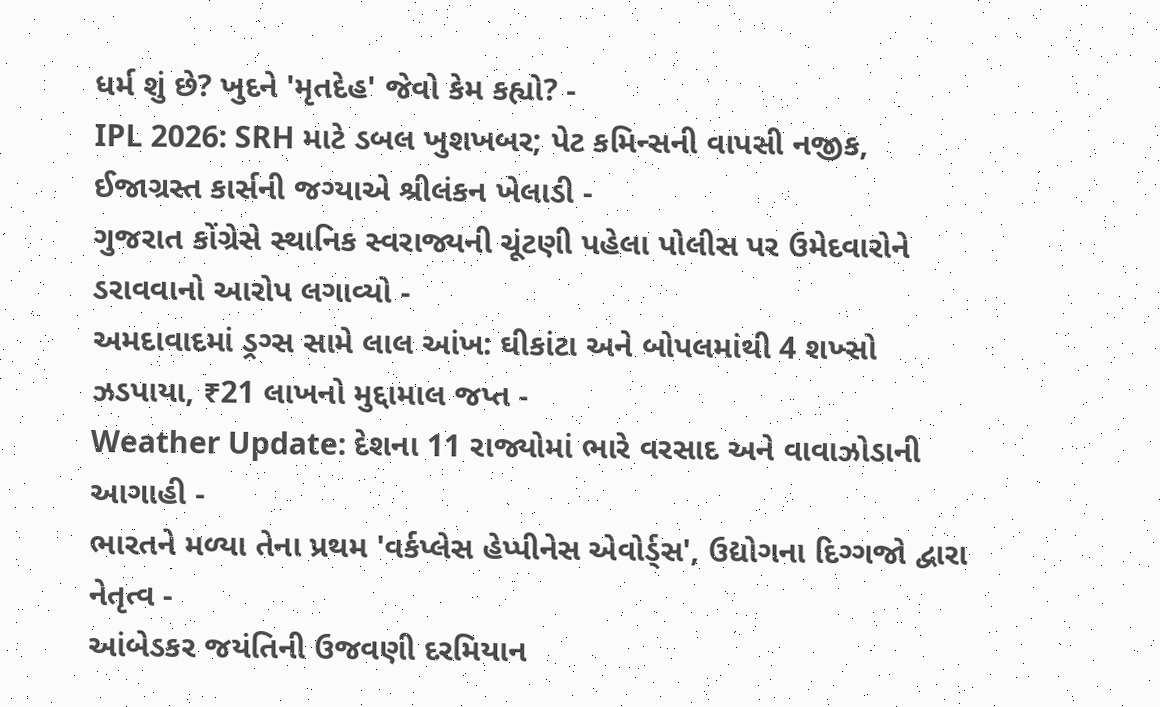ધર્મ શું છે? ખુદને 'મૃતદેહ' જેવો કેમ કહ્યો? -
IPL 2026: SRH માટે ડબલ ખુશખબર; પેટ કમિન્સની વાપસી નજીક, ઈજાગ્રસ્ત કાર્સની જગ્યાએ શ્રીલંકન ખેલાડી -
ગુજરાત કોંગ્રેસે સ્થાનિક સ્વરાજ્યની ચૂંટણી પહેલા પોલીસ પર ઉમેદવારોને ડરાવવાનો આરોપ લગાવ્યો -
અમદાવાદમાં ડ્રગ્સ સામે લાલ આંખ: ઘીકાંટા અને બોપલમાંથી 4 શખ્સો ઝડપાયા, ₹21 લાખનો મુદ્દામાલ જપ્ત -
Weather Update: દેશના 11 રાજ્યોમાં ભારે વરસાદ અને વાવાઝોડાની આગાહી -
ભારતને મળ્યા તેના પ્રથમ 'વર્કપ્લેસ હેપ્પીનેસ એવોર્ડ્સ', ઉદ્યોગના દિગ્ગજો દ્વારા નેતૃત્વ -
આંબેડકર જયંતિની ઉજવણી દરમિયાન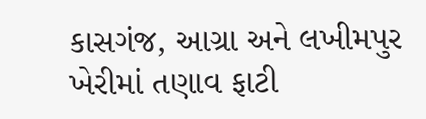કાસગંજ, આગ્રા અને લખીમપુર ખેરીમાં તણાવ ફાટી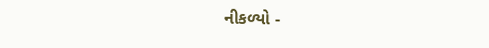નીકળ્યો -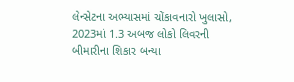લેન્સેટના અભ્યાસમાં ચોંકાવનારો ખુલાસો, 2023માં 1.3 અબજ લોકો લિવરની બીમારીના શિકાર બન્યા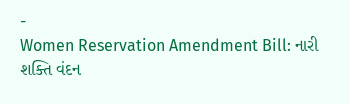-
Women Reservation Amendment Bill: નારી શક્તિ વંદન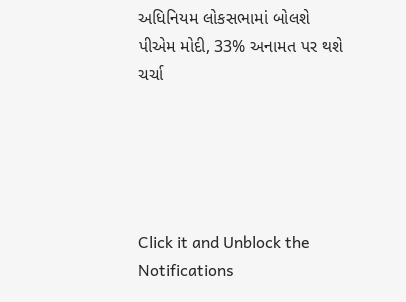અધિનિયમ લોકસભામાં બોલશે પીએમ મોદી, 33% અનામત પર થશે ચર્ચા





Click it and Unblock the Notifications